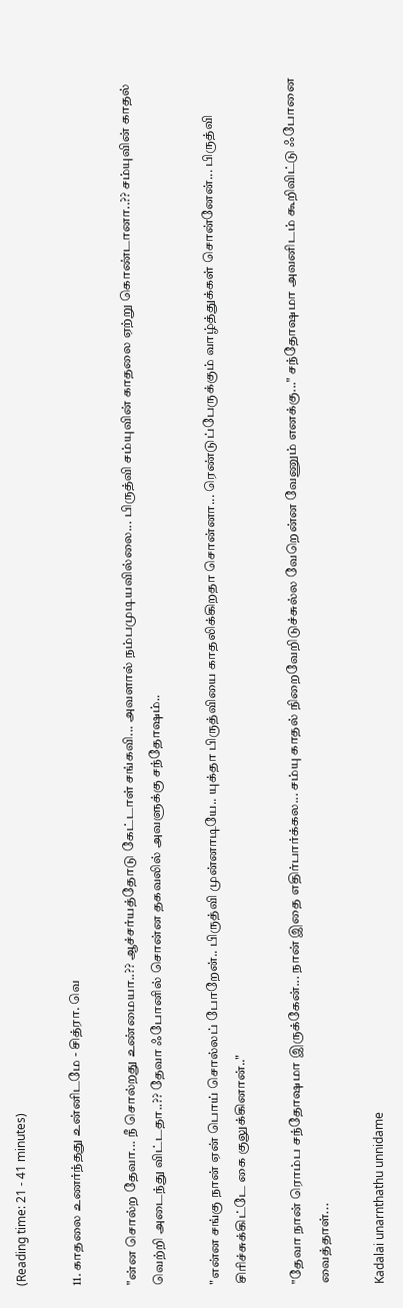(Reading time: 21 - 41 minutes)

11. காதலை உணர்ந்தது உன்னிடமே - சித்ரா. வெ

"ன்ன சொல்ற தேவா... நீ சொல்றது உண்மையா..?? ஆச்சர்யத்தோடு கேட்டாள் சங்கவி... அவளால் நம்பமுடியவில்லை... பிருத்வி சம்யுவின் காதலை ஏற்று கொண்டானா..?? சம்யுவின் காதல் வெற்றி அடைந்து விட்டதா..?? தேவா ஃபோனில் சொன்ன தகவலில் அவளுக்கு சந்தோஷம்..

"என்ன சங்கு நான் ஏன் பொய் சொல்லப் போறேன்.. பிருத்வி முன்னாடியே.. யுக்தா பிருத்வியை காதலிக்கிறதா சொன்னா... ரெண்டுப்பேருக்கும் வாழ்த்துக்கள் சொன்னேன்... பிருத்வி சிரிச்சுக்கிட்டே கை குலுக்கினான்.."

"தேவா நான் ரொம்ப சந்தோஷமா இருக்கேன்... நான் இதை எதிர்பார்க்கல... சம்யு காதல் நிறைவேறிடுச்சுல்ல வேறென்ன வேணும் எனக்கு..." சந்தோஷமா அவனிடம் கூறிவிட்டு ஃபோனை வைத்தாள்...

Kadalai unarnthathu unnidame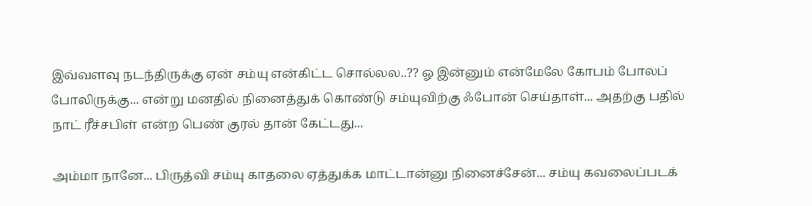இவ்வளவு நடந்திருக்கு ஏன் சம்யு என்கிட்ட சொல்லல..?? ஓ இன்னும் என்மேலே கோபம் போலப் போலிருக்கு... என்று மனதில் நினைத்துக் கொண்டு சம்யுவிற்கு ஃபோன் செய்தாள்... அதற்கு பதில் நாட் ரீச்சபிள் என்ற பெண் குரல் தான் கேட்டது...

அம்மா நானே... பிருத்வி சம்யு காதலை ஏத்துக்க மாட்டான்னு நினைச்சேன்... சம்யு கவலைப்படக்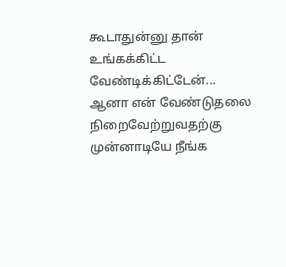கூடாதுன்னு தான் உங்கக்கிட்ட வேண்டிக்கிட்டேன்... ஆனா என் வேண்டுதலை நிறைவேற்றுவதற்கு முன்னாடியே நீங்க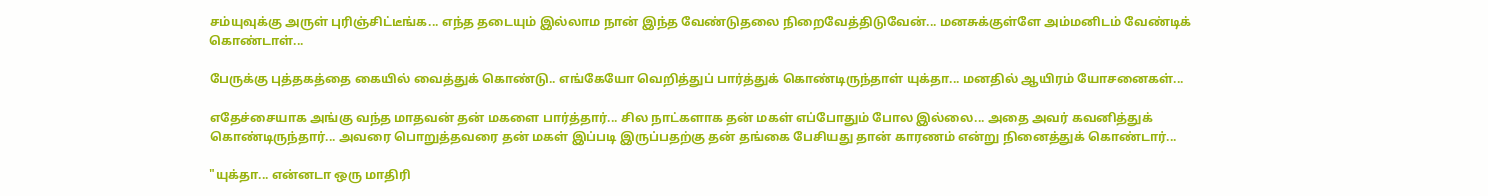சம்யுவுக்கு அருள் புரிஞ்சிட்டீங்க... எந்த தடையும் இல்லாம நான் இந்த வேண்டுதலை நிறைவேத்திடுவேன்... மனசுக்குள்ளே அம்மனிடம் வேண்டிக் கொண்டாள்...

பேருக்கு புத்தகத்தை கையில் வைத்துக் கொண்டு.. எங்கேயோ வெறித்துப் பார்த்துக் கொண்டிருந்தாள் யுக்தா... மனதில் ஆயிரம் யோசனைகள்...

எதேச்சையாக அங்கு வந்த மாதவன் தன் மகளை பார்த்தார்... சில நாட்களாக தன் மகள் எப்போதும் போல இல்லை... அதை அவர் கவனித்துக் கொண்டிருந்தார்... அவரை பொறுத்தவரை தன் மகள் இப்படி இருப்பதற்கு தன் தங்கை பேசியது தான் காரணம் என்று நினைத்துக் கொண்டார்...

"யுக்தா... என்னடா ஒரு மாதிரி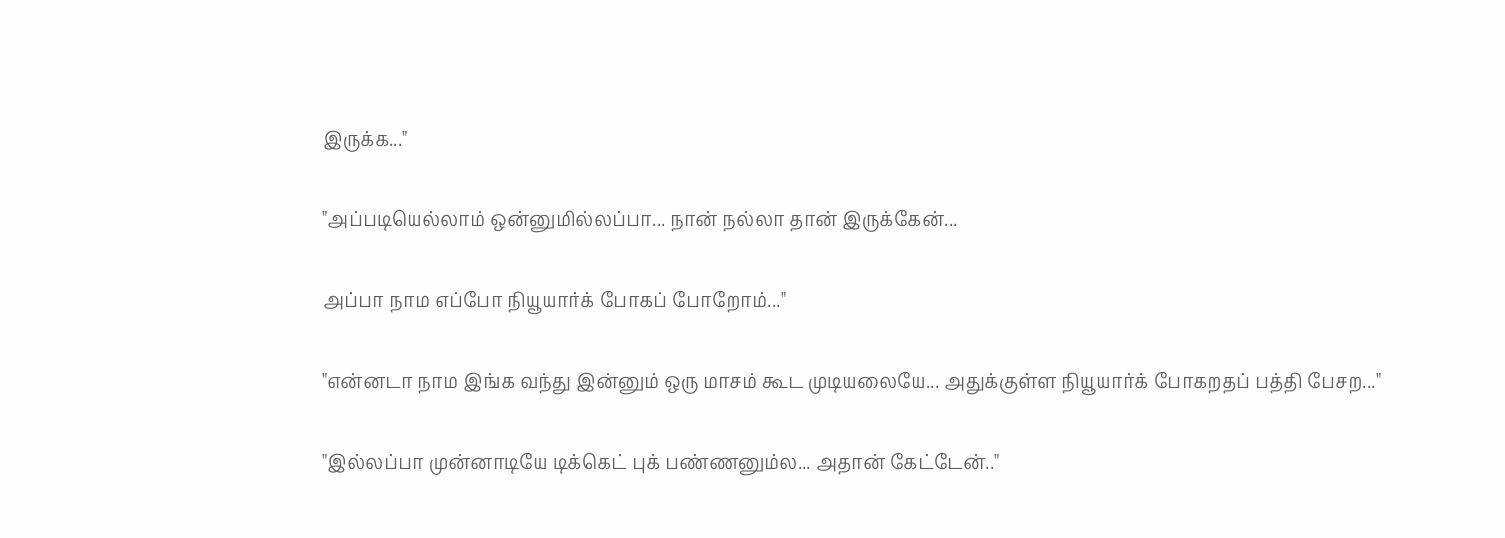இருக்க..."

"அப்படியெல்லாம் ஒன்னுமில்லப்பா... நான் நல்லா தான் இருக்கேன்...

அப்பா நாம எப்போ நியூயார்க் போகப் போறோம்..."

"என்னடா நாம இங்க வந்து இன்னும் ஒரு மாசம் கூட முடியலையே... அதுக்குள்ள நியூயார்க் போகறதப் பத்தி பேசற..."

"இல்லப்பா முன்னாடியே டிக்கெட் புக் பண்ணனும்ல... அதான் கேட்டேன்.."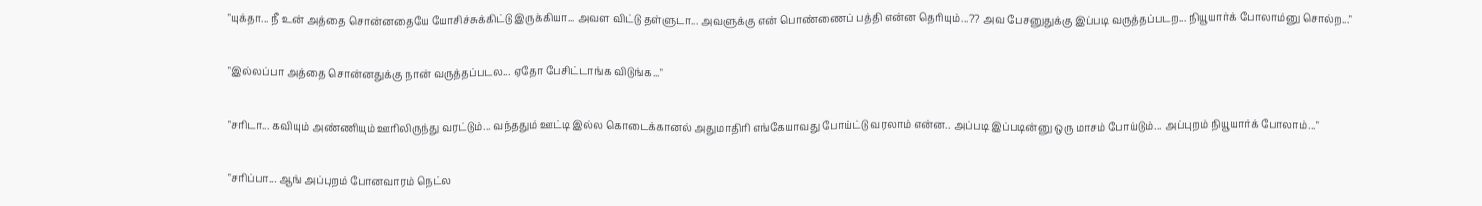"யுக்தா... நீ உன் அத்தை சொன்னதையே யோசிச்சுக்கிட்டு இருக்கியா... அவள விட்டு தள்ளுடா... அவளுக்கு என் பொண்ணைப் பத்தி என்ன தெரியும்...?? அவ பேசனுதுக்கு இப்படி வருத்தப்படற... நியூயார்க் போலாம்னு சொல்ற..."

"இல்லப்பா அத்தை சொன்னதுக்கு நான் வருத்தப்படல... ஏதோ பேசிட்டாங்க விடுங்க..."

"சரிடா... கவியும் அண்ணியும் ஊரிலிருந்து வரட்டும்... வந்ததும் ஊட்டி இல்ல கொடைக்கானல் அதுமாதிரி எங்கேயாவது போய்ட்டு வரலாம் என்ன.. அப்படி இப்படின்னு ஒரு மாசம் போய்டும்... அப்புறம் நியூயார்க் போலாம்..."

"சரிப்பா... ஆங் அப்புறம் போனவாரம் நெட்ல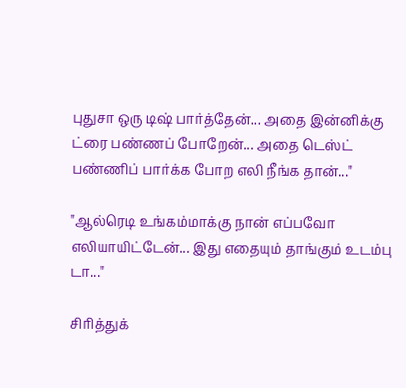புதுசா ஒரு டிஷ் பார்த்தேன்... அதை இன்னிக்கு ட்ரை பண்ணப் போறேன்... அதை டெஸ்ட் பண்ணிப் பார்க்க போற எலி நீங்க தான்..."

"ஆல்ரெடி உங்கம்மாக்கு நான் எப்பவோ எலியாயிட்டேன்... இது எதையும் தாங்கும் உடம்பு டா..."

சிரித்துக்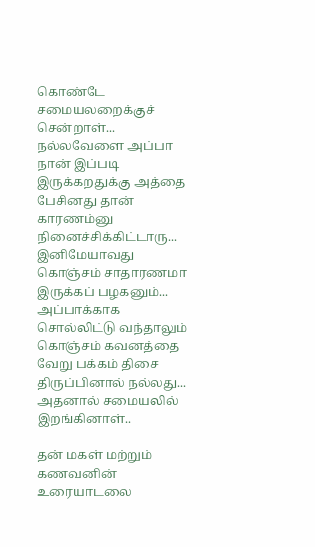கொண்டே சமையலறைக்குச் சென்றாள்... நல்லவேளை அப்பா நான் இப்படி இருக்கறதுக்கு அத்தை பேசினது தான் காரணம்னு நினைச்சிக்கிட்டாரு... இனிமேயாவது கொஞ்சம் சாதாரணமா இருக்கப் பழகனும்... அப்பாக்காக சொல்லிட்டு வந்தாலும் கொஞ்சம் கவனத்தை வேறு பக்கம் திசை திருப்பினால் நல்லது... அதனால் சமையலில் இறங்கினாள்..

தன் மகள் மற்றும் கணவனின் உரையாடலை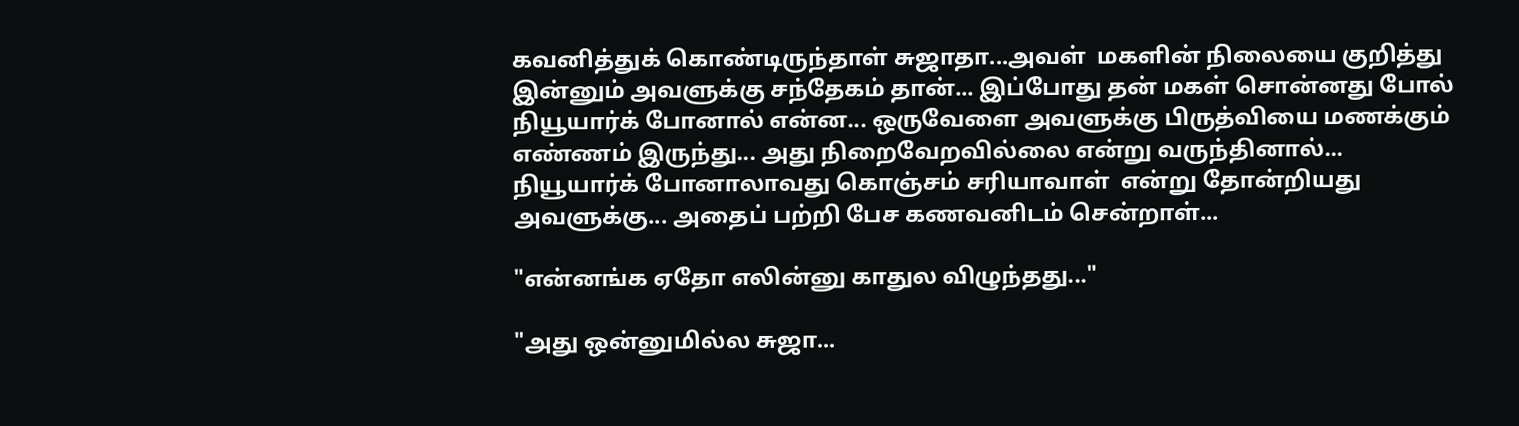கவனித்துக் கொண்டிருந்தாள் சுஜாதா...அவள்  மகளின் நிலையை குறித்து இன்னும் அவளுக்கு சந்தேகம் தான்... இப்போது தன் மகள் சொன்னது போல் நியூயார்க் போனால் என்ன... ஒருவேளை அவளுக்கு பிருத்வியை மணக்கும் எண்ணம் இருந்து... அது நிறைவேறவில்லை என்று வருந்தினால்... நியூயார்க் போனாலாவது கொஞ்சம் சரியாவாள்  என்று தோன்றியது அவளுக்கு... அதைப் பற்றி பேச கணவனிடம் சென்றாள்...

"என்னங்க ஏதோ எலின்னு காதுல விழுந்தது..."

"அது ஒன்னுமில்ல சுஜா...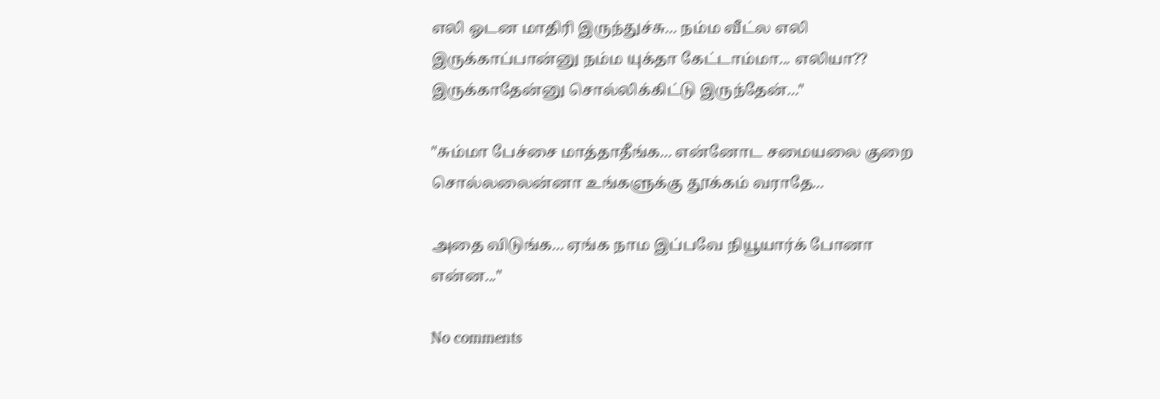எலி ஓடன மாதிரி இருந்துச்சு... நம்ம வீட்ல எலி இருக்காப்பான்னு நம்ம யுக்தா கேட்டாம்மா... எலியா?? இருக்காதேன்னு சொல்லிக்கிட்டு இருந்தேன்..."

"சும்மா பேச்சை மாத்தாதீங்க... என்னோட சமையலை குறை சொல்லலைன்னா உங்களுக்கு தூக்கம் வராதே...

அதை விடுங்க... ஏங்க நாம இப்பவே நியூயார்க் போனா என்ன..."

No comments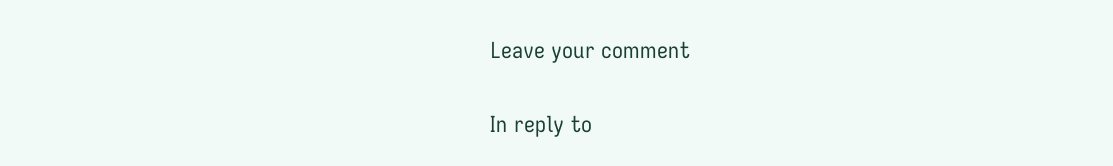Leave your comment

In reply to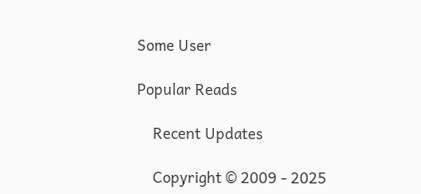Some User

Popular Reads

    Recent Updates

    Copyright © 2009 - 2025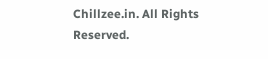Chillzee.in. All Rights Reserved.